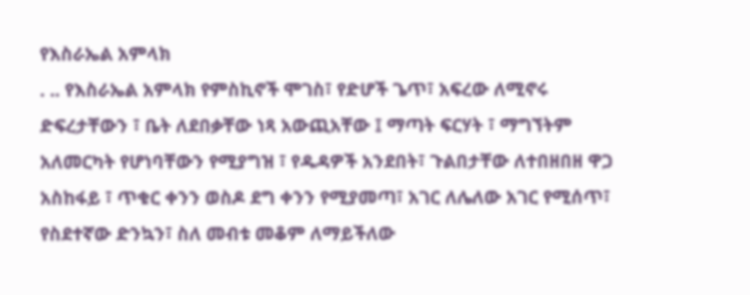የእስራኤል አምላክ
. .. የእስራኤል አምላክ የምስኪኖች ሞገስ፣ የድሆች ጌጥ፣ አፍረው ለሚኖሩ ድፍረታቸውን ፣ ቤት ለደበቃቸው ነጻ አውጪአቸው ፤ ማጣት ፍርሃት ፣ ማግኘትም አለመርካት የሆነባቸውን የሚያግዝ ፣ የዱዳዎች አንደበት፣ ጉልበታቸው ለተበዘበዘ ዋጋ አስከፋይ ፣ ጥቁር ቀንን ወስዶ ደግ ቀንን የሚያመጣ፣ አገር ለሌለው አገር የሚሰጥ፣ የስደተኛው ድንኳን፣ ስለ መብቱ መቆም ለማይችለው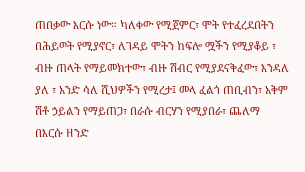ጠበቃው እርሱ ነው። ካለቀው የሚጀምር፣ ሞት የተፈረደበትን በሕይወት የሚያኖር፣ ለገዳይ ሞትን ከፍሎ ሟችን የሚያቆይ ፣ ብዙ ጠላት የማይመክተው፣ ብዙ ሽብር የሚያደናቅፈው፣ እንዳለ ያለ ፣ አንድ ሳለ ሺህዎችን የሚረታ፤ መላ ፈልጎ ጠቢብን፣ አቅም ሽቶ ኃይልን የማይጠጋ፣ በራሱ ብርሃን የሚያበራ፣ ጨለማ በእርሱ ዘንድ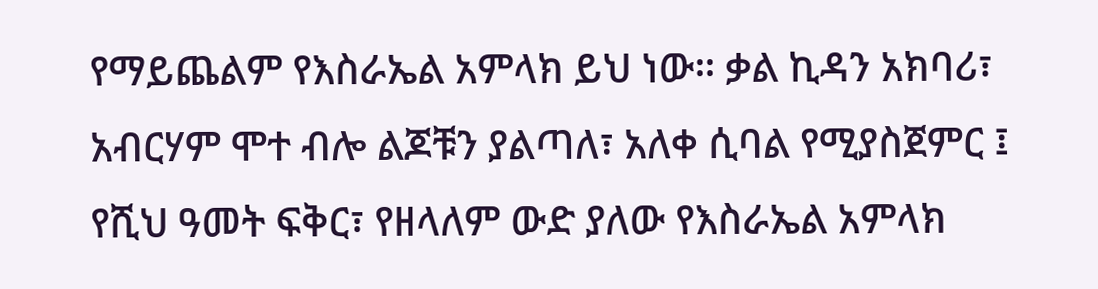የማይጨልም የእስራኤል አምላክ ይህ ነው። ቃል ኪዳን አክባሪ፣ አብርሃም ሞተ ብሎ ልጆቹን ያልጣለ፣ አለቀ ሲባል የሚያስጀምር ፤ የሺህ ዓመት ፍቅር፣ የዘላለም ውድ ያለው የእስራኤል አምላክ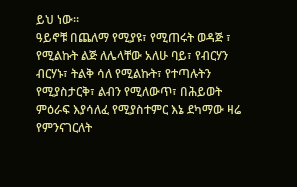ይህ ነው።
ዓይኖቹ በጨለማ የሚያዩ፣ የሚጠሩት ወዳጅ ፣ የሚልኩት ልጅ ለሌላቸው አለሁ ባይ፣ የብርሃን ብርሃኑ፣ ትልቅ ሳለ የሚልኩት፣ የተጣሉትን የሚያስታርቅ፣ ልብን የሚለውጥ፣ በሕይወት ምዕራፍ እያሳለፈ የሚያስተምር እኔ ደካማው ዛሬ የምንናገርለት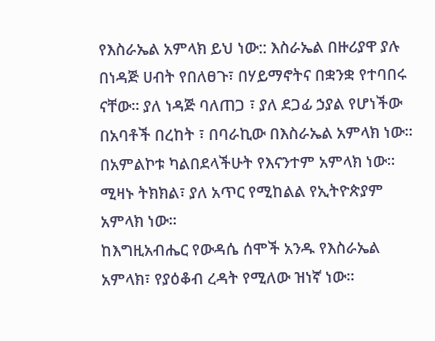የእስራኤል አምላክ ይህ ነው:: እስራኤል በዙሪያዋ ያሉ በነዳጅ ሀብት የበለፀጉ፣ በሃይማኖትና በቋንቋ የተባበሩ ናቸው። ያለ ነዳጅ ባለጠጋ ፣ ያለ ደጋፊ ኃያል የሆነችው በአባቶች በረከት ፣ በባራኪው በእስራኤል አምላክ ነው። በአምልኮቱ ካልበደላችሁት የእናንተም አምላክ ነው። ሚዛኑ ትክክል፣ ያለ አጥር የሚከልል የኢትዮጵያም አምላክ ነው።
ከእግዚአብሔር የውዳሴ ሰሞች አንዱ የእስራኤል አምላክ፣ የያዕቆብ ረዳት የሚለው ዝነኛ ነው።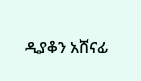ዲያቆን አሸናፊ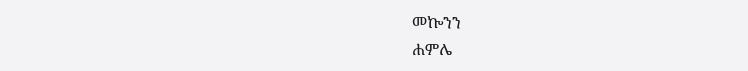መኰንን
ሐምሌ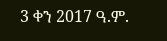3 ቀን 2017 ዓ.ም.